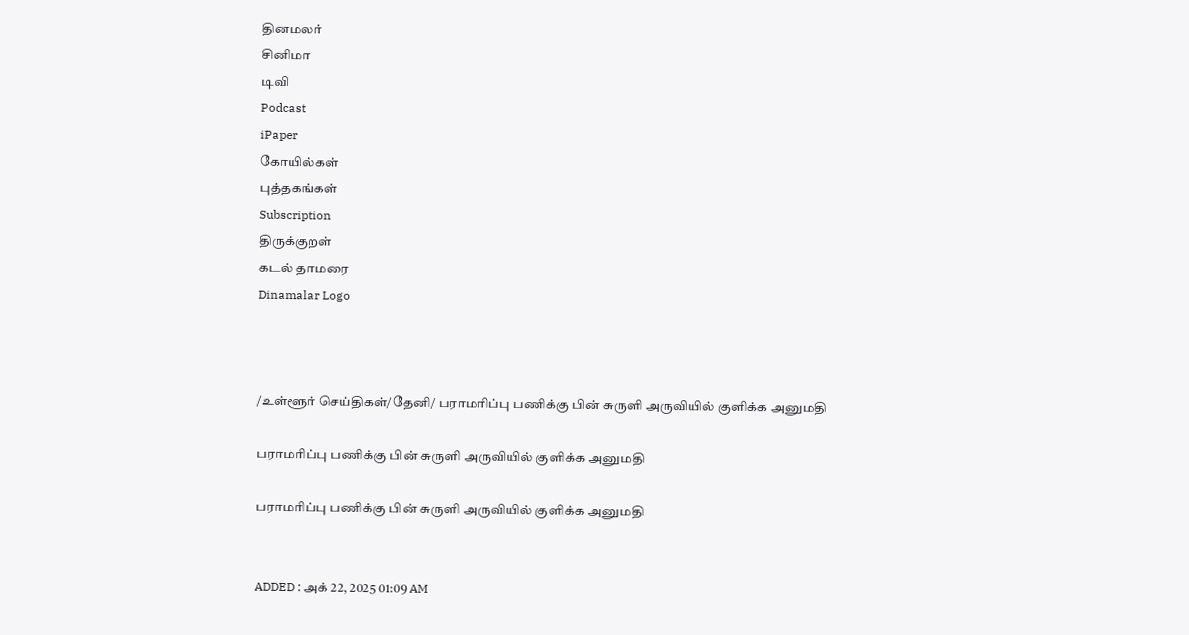தினமலர்
சினிமா
டிவி
Podcast
iPaper
கோயில்கள்
புத்தகங்கள்
Subscription
திருக்குறள்
கடல் தாமரை
Dinamalar Logo



/உள்ளூர் செய்திகள்/தேனி/ பராமரிப்பு பணிக்கு பின் சுருளி அருவியில் குளிக்க அனுமதி

பராமரிப்பு பணிக்கு பின் சுருளி அருவியில் குளிக்க அனுமதி

பராமரிப்பு பணிக்கு பின் சுருளி அருவியில் குளிக்க அனுமதி


ADDED : அக் 22, 2025 01:09 AM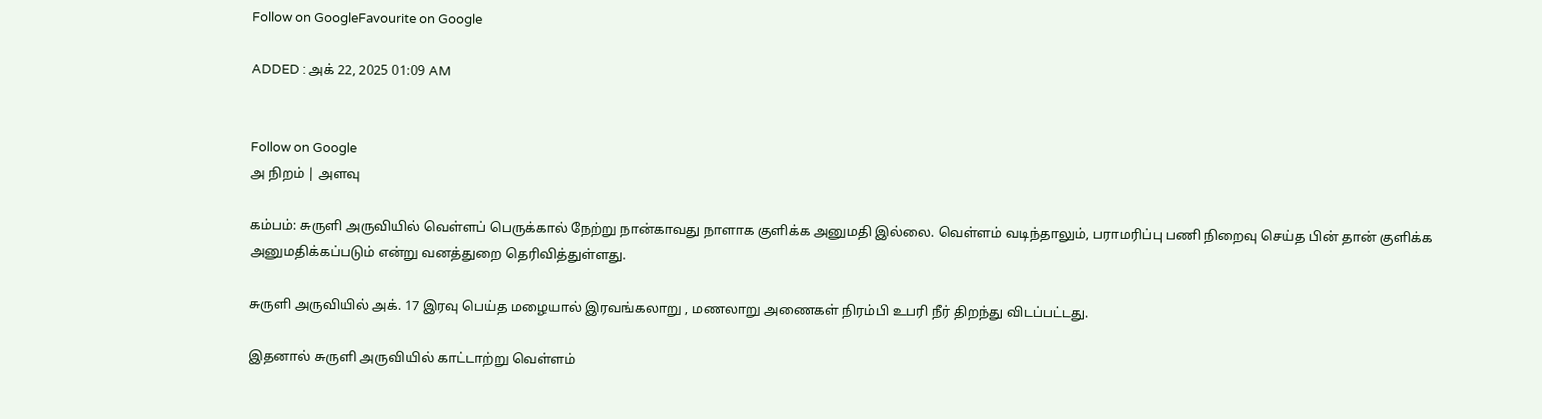Follow on GoogleFavourite on Google

ADDED : அக் 22, 2025 01:09 AM


Follow on Google
அ நிறம் | அளவு

கம்பம்: சுருளி அருவியில் வெள்ளப் பெருக்கால் நேற்று நான்காவது நாளாக குளிக்க அனுமதி இல்லை. வெள்ளம் வடிந்தாலும், பராமரிப்பு பணி நிறைவு செய்த பின் தான் குளிக்க அனுமதிக்கப்படும் என்று வனத்துறை தெரிவித்துள்ளது.

சுருளி அருவியில் அக். 17 இரவு பெய்த மழையால் இரவங்கலாறு , மணலாறு அணைகள் நிரம்பி உபரி நீர் திறந்து விடப்பட்டது.

இதனால் சுருளி அருவியில் காட்டாற்று வெள்ளம்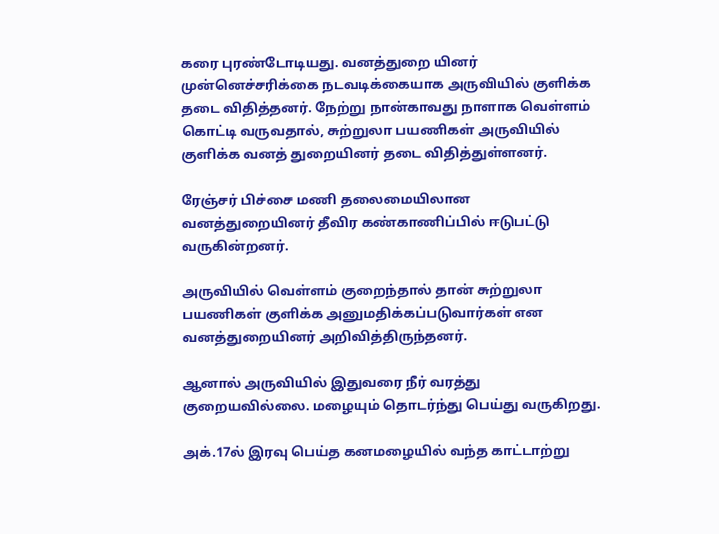கரை புரண்டோடியது. வனத்துறை யினர் முன்னெச்சரிக்கை நடவடிக்கையாக அருவியில் குளிக்க தடை விதித்தனர். நேற்று நான்காவது நாளாக வெள்ளம் கொட்டி வருவதால், சுற்றுலா பயணிகள் அருவியில் குளிக்க வனத் துறையினர் தடை விதித்துள்ளனர்.

ரேஞ்சர் பிச்சை மணி தலைமையிலான வனத்துறையினர் தீவிர கண்காணிப்பில் ஈடுபட்டு வருகின்றனர்.

அருவியில் வெள்ளம் குறைந்தால் தான் சுற்றுலா பயணிகள் குளிக்க அனுமதிக்கப்படுவார்கள் என வனத்துறையினர் அறிவித்திருந்தனர்.

ஆனால் அருவியில் இதுவரை நீர் வரத்து குறையவில்லை. மழையும் தொடர்ந்து பெய்து வருகிறது.

அக்.17ல் இரவு பெய்த கனமழையில் வந்த காட்டாற்று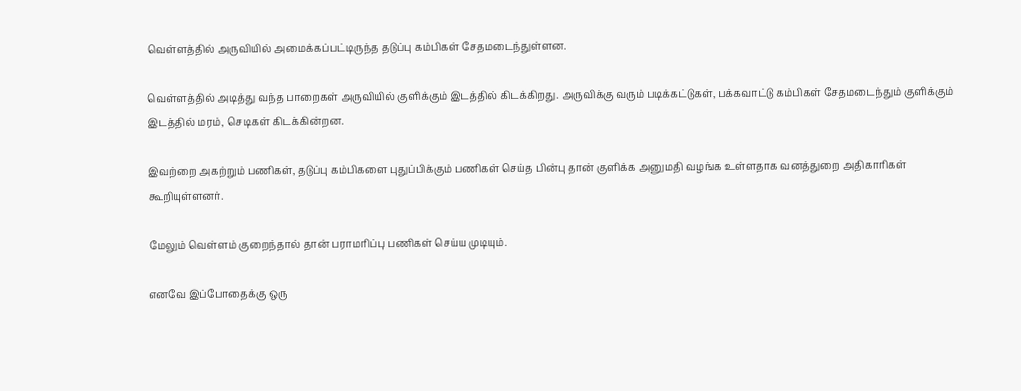வெள்ளத்தில் அருவியில் அமைக்கப்பட்டிருந்த தடுப்பு கம்பிகள் சேதமடைந்துள்ளன.

வெள்ளத்தில் அடித்து வந்த பாறைகள் அருவியில் குளிக்கும் இடத்தில் கிடக்கிறது. அருவிக்கு வரும் படிக்கட்டுகள், பக்கவாட்டு கம்பிகள் சேதமடைந்தும் குளிக்கும் இடத்தில் மரம், செடிகள் கிடக்கின்றன.

இவற்றை அகற்றும் பணிகள், தடுப்பு கம்பிகளை புதுப்பிக்கும் பணிகள் செய்த பின்பு தான் குளிக்க அனுமதி வழங்க உள்ளதாக வனத்துறை அதிகாரிகள் கூறியுள்ளனர்.

மேலும் வெள்ளம் குறைந்தால் தான் பராமரிப்பு பணிகள் செய்ய முடியும்.

எனவே இப்போதைக்கு ஒரு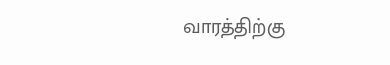வாரத்திற்கு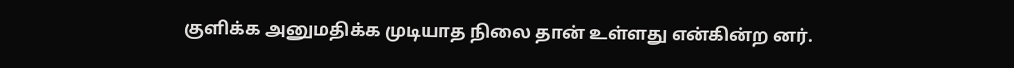குளிக்க அனுமதிக்க முடியாத நிலை தான் உள்ளது என்கின்ற னர்.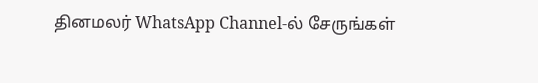தினமலர் WhatsApp Channel-ல் சேருங்கள்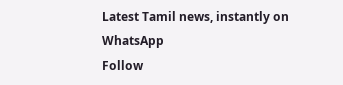Latest Tamil news, instantly on WhatsApp
Follow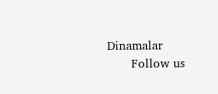Dinamalar
      Follow us